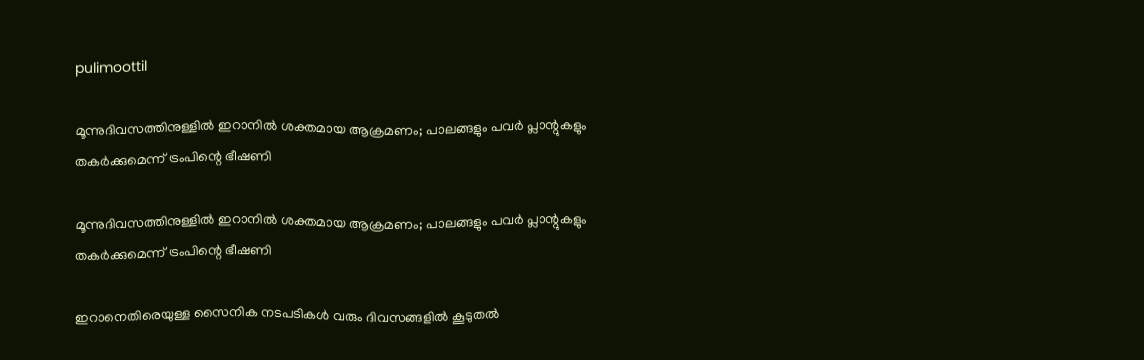pulimoottil

മൂന്നുദിവസത്തിനുള്ളിൽ ഇറാനിൽ ശക്തമായ ആക്രമണം; പാലങ്ങളും പവർ പ്ലാന്റുകളും തകർക്കുമെന്ന് ട്രംപിന്റെ ഭീഷണി

മൂന്നുദിവസത്തിനുള്ളിൽ ഇറാനിൽ ശക്തമായ ആക്രമണം; പാലങ്ങളും പവർ പ്ലാന്റുകളും തകർക്കുമെന്ന് ട്രംപിന്റെ ഭീഷണി

ഇറാനെതിരെയുള്ള സൈനിക നടപടികൾ വരും ദിവസങ്ങളിൽ കൂടുതൽ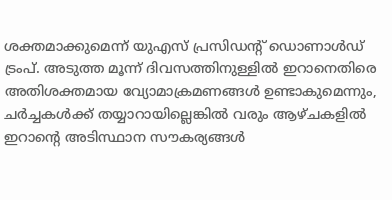ശക്തമാക്കുമെന്ന് യുഎസ് പ്രസിഡന്റ് ഡൊണാൾഡ് ട്രംപ്. അടുത്ത മൂന്ന് ദിവസത്തിനുള്ളിൽ ഇറാനെതിരെ അതിശക്തമായ വ്യോമാക്രമണങ്ങൾ ഉണ്ടാകുമെന്നും, ചർച്ചകൾക്ക് തയ്യാറായില്ലെങ്കിൽ വരും ആഴ്ചകളിൽ ഇറാന്റെ അടിസ്ഥാന സൗകര്യങ്ങൾ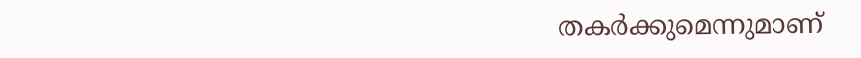തകർക്കുമെന്നുമാണ്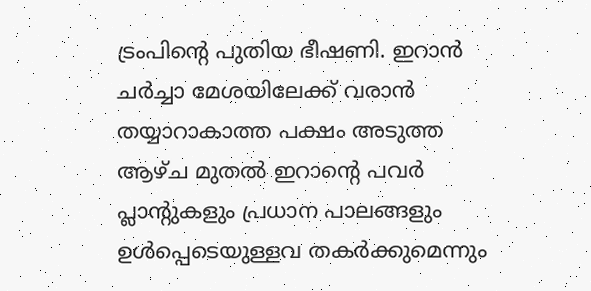ട്രംപിന്റെ പുതിയ ഭീഷണി. ഇറാൻ ചർച്ചാ മേശയിലേക്ക് വരാൻ തയ്യാറാകാത്ത പക്ഷം അടുത്ത ആഴ്ച മുതൽ ഇറാന്റെ പവർ പ്ലാന്റുകളും പ്രധാന പാലങ്ങളും ഉൾപ്പെടെയുള്ളവ തകർക്കുമെന്നും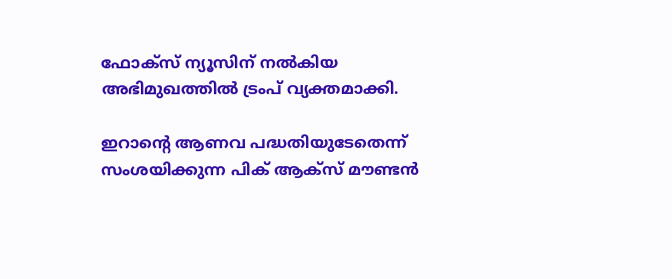ഫോക്‌സ് ന്യൂസിന് നൽകിയ അഭിമുഖത്തിൽ ട്രംപ് വ്യക്തമാക്കി.

ഇറാന്റെ ആണവ പദ്ധതിയുടേതെന്ന് സംശയിക്കുന്ന പിക് ആക്‌സ് മൗണ്ടൻ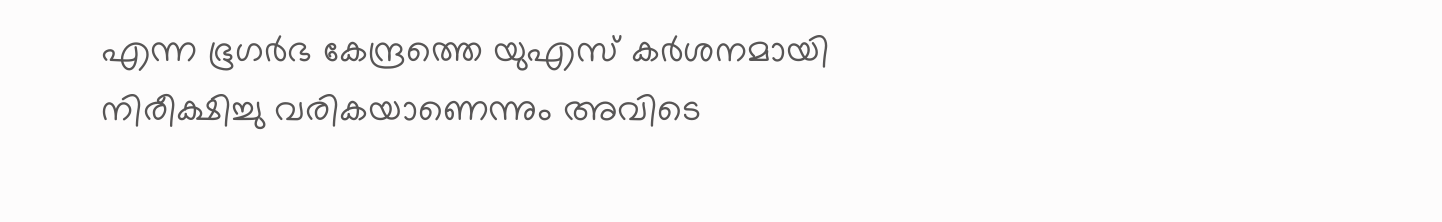എന്ന ഭൂഗർഭ കേന്ദ്രത്തെ യുഎസ് കർശനമായി നിരീക്ഷിച്ചു വരികയാണെന്നും അവിടെ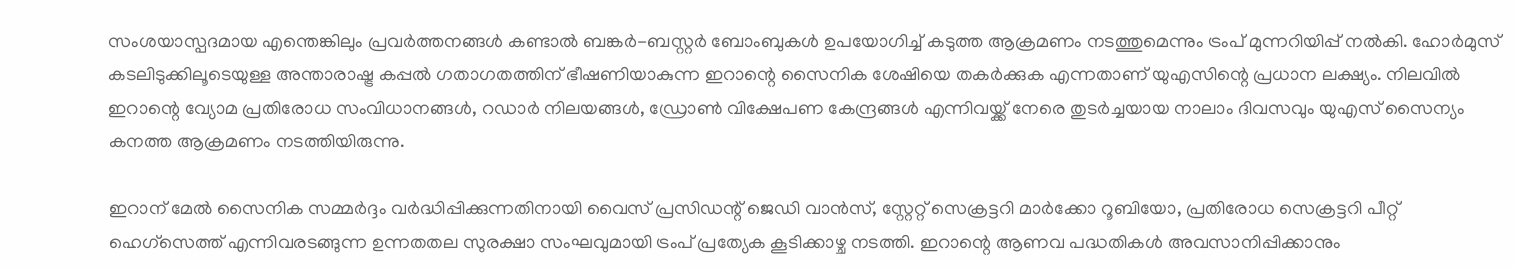സംശയാസ്പദമായ എന്തെങ്കിലും പ്രവർത്തനങ്ങൾ കണ്ടാൽ ബങ്കർ-ബസ്റ്റർ ബോംബുകൾ ഉപയോഗിച്ച് കടുത്ത ആക്രമണം നടത്തുമെന്നും ട്രംപ് മുന്നറിയിപ്പ് നൽകി. ഹോർമുസ് കടലിടുക്കിലൂടെയുള്ള അന്താരാഷ്ട്ര കപ്പൽ ഗതാഗതത്തിന് ഭീഷണിയാകുന്ന ഇറാന്റെ സൈനിക ശേഷിയെ തകർക്കുക എന്നതാണ് യുഎസിന്റെ പ്രധാന ലക്ഷ്യം. നിലവിൽ ഇറാന്റെ വ്യോമ പ്രതിരോധ സംവിധാനങ്ങൾ, റഡാർ നിലയങ്ങൾ, ഡ്രോൺ വിക്ഷേപണ കേന്ദ്രങ്ങൾ എന്നിവയ്ക്ക് നേരെ തുടർച്ചയായ നാലാം ദിവസവും യുഎസ് സൈന്യം കനത്ത ആക്രമണം നടത്തിയിരുന്നു.

ഇറാന് മേൽ സൈനിക സമ്മർദ്ദം വർദ്ധിപ്പിക്കുന്നതിനായി വൈസ് പ്രസിഡന്റ് ജെഡി വാൻസ്, സ്റ്റേറ്റ് സെക്രട്ടറി മാർക്കോ റൂബിയോ, പ്രതിരോധ സെക്രട്ടറി പീറ്റ് ഹെഗ്സെത്ത് എന്നിവരടങ്ങുന്ന ഉന്നതതല സുരക്ഷാ സംഘവുമായി ട്രംപ് പ്രത്യേക കൂടിക്കാഴ്ച നടത്തി. ഇറാന്റെ ആണവ പദ്ധതികൾ അവസാനിപ്പിക്കാനും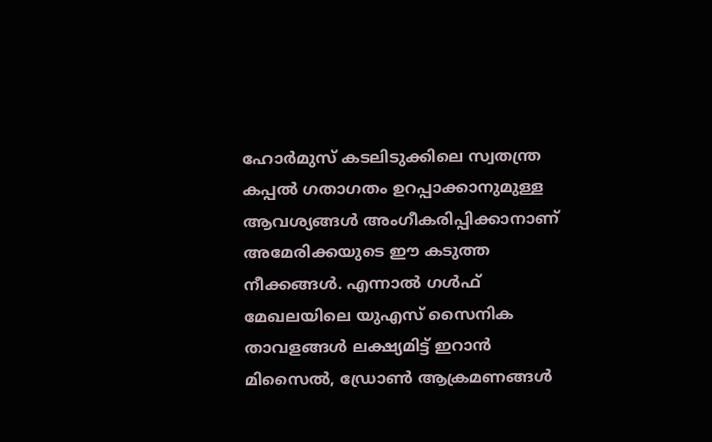ഹോർമുസ് കടലിടുക്കിലെ സ്വതന്ത്ര കപ്പൽ ഗതാഗതം ഉറപ്പാക്കാനുമുള്ള ആവശ്യങ്ങൾ അംഗീകരിപ്പിക്കാനാണ് അമേരിക്കയുടെ ഈ കടുത്ത നീക്കങ്ങൾ. എന്നാൽ ഗൾഫ് മേഖലയിലെ യുഎസ് സൈനിക താവളങ്ങൾ ലക്ഷ്യമിട്ട് ഇറാൻ മിസൈൽ, ഡ്രോൺ ആക്രമണങ്ങൾ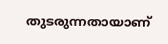തുടരുന്നതായാണ്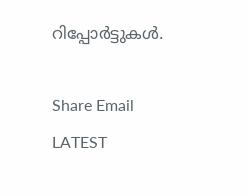റിപ്പോർട്ടുകൾ.

Share Email
LATEST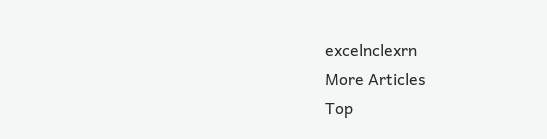excelnclexrn
More Articles
Top